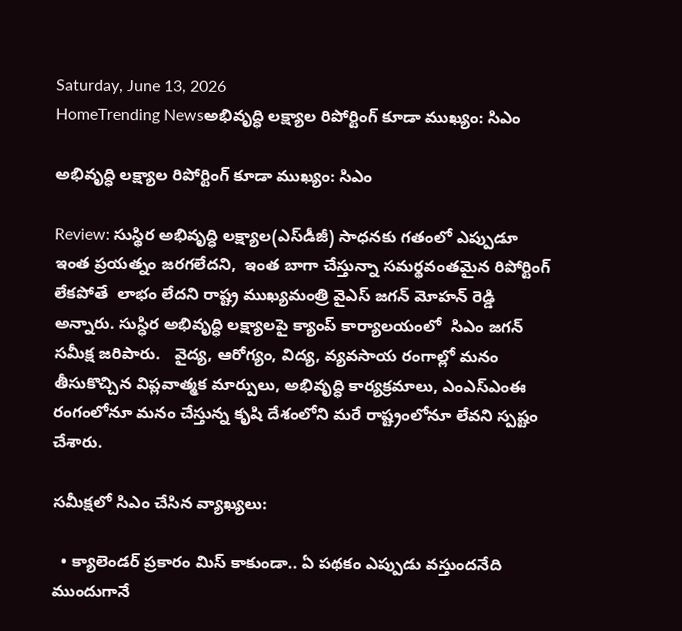Saturday, June 13, 2026
HomeTrending Newsఅభివృద్ధి లక్ష్యాల రిపోర్టింగ్ కూడా ముఖ్యం: సిఎం

అభివృద్ధి లక్ష్యాల రిపోర్టింగ్ కూడా ముఖ్యం: సిఎం

Review: సుస్థిర అభివృద్ధి లక్ష్యాల(ఎస్‌డీజీ) సాధనకు గతంలో ఎప్పుడూ ఇంత ప్రయత్నం జరగలేదని,  ఇంత బాగా చేస్తున్నా సమర్థవంతమైన రిపోర్టింగ్‌ లేకపోతే  లాభం లేదని రాష్ట్ర ముఖ్యమంత్రి వైఎస్ జగన్ మోహన్ రెడ్డి అన్నారు. సుస్ధిర అభివృద్ధి లక్ష్యాలపై క్యాంప్‌ కార్యాలయంలో  సిఎం జగన్ సమీక్ష జరిపారు.   వైద్య, ఆరోగ్యం, విద్య, వ్యవసాయ రంగాల్లో మనం తీసుకొచ్చిన విప్లవాత్మక మార్పులు, అభివృద్ధి కార్యక్రమాలు, ఎంఎస్‌ఎంఈ రంగంలోనూ మనం చేస్తున్న కృషి దేశంలోని మరే రాష్ట్రంలోనూ లేవని స్పష్టం చేశారు.

సమీక్షలో సిఎం చేసిన వ్యాఖ్యలు:

  • క్యాలెండర్‌ ప్రకారం మిస్‌ కాకుండా.. ఏ పథకం ఎప్పుడు వస్తుందనేది ముందుగానే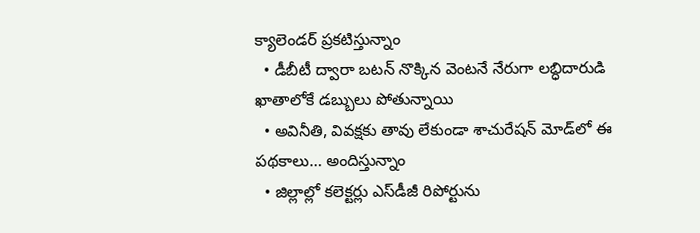క్యాలెండర్‌ ప్రకటిస్తున్నాం
  • డీబీటీ ద్వారా బటన్‌ నొక్కిన వెంటనే నేరుగా లబ్ధిదారుడి ఖాతాలోకే డబ్బులు పోతున్నాయి
  • అవినీతి, వివక్షకు తావు లేకుండా శాచురేషన్‌ మోడ్‌లో ఈ పథకాలు… అందిస్తున్నాం
  • జిల్లాల్లో కలెక్టర్లు ఎస్‌డీజీ రిపోర్టును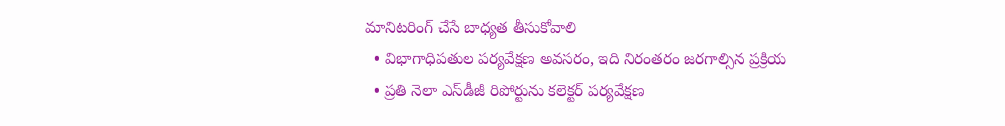మానిటరింగ్‌ చేసే బాధ్యత తీసుకోవాలి
  • విభాగాధిపతుల పర్యవేక్షణ అవసరం, ఇది నిరంతరం జరగాల్సిన ప్రక్రియ
  • ప్రతి నెలా ఎస్‌డీజీ రిపోర్టును కలెక్టర్‌ పర్యవేక్షణ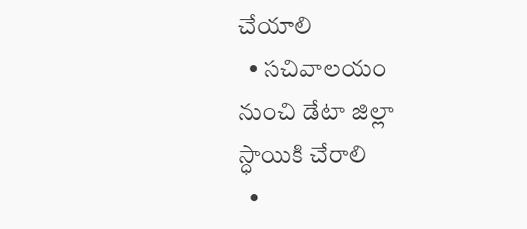చేయాలి
  • సచివాలయం నుంచి డేటా జిల్లా స్ధాయికి చేరాలి
  •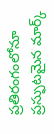ప్రతిరంగంలోనూ ప్రస్ఫుటమైన మార్క్‌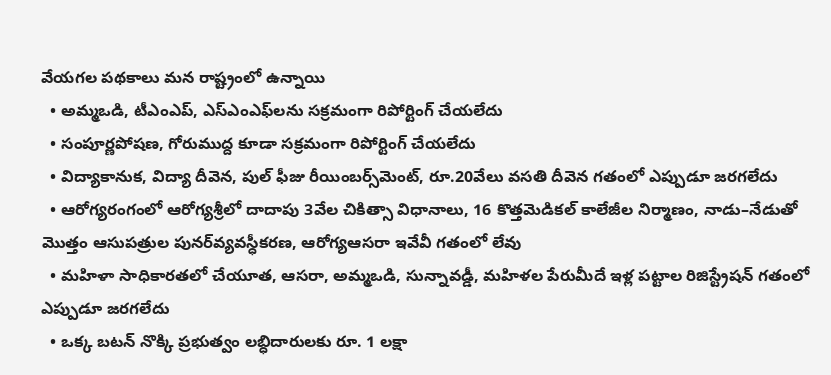వేయగల పథకాలు మన రాష్ట్రంలో ఉన్నాయి
  • అమ్మఒడి, టీఎంఎప్, ఎస్‌ఎంఎఫ్‌లను సక్రమంగా రిపోర్టింగ్‌ చేయలేదు
  • సంపూర్ణపోషణ, గోరుముద్ద కూడా సక్రమంగా రిపోర్టింగ్‌ చేయలేదు
  • విద్యాకానుక, విద్యా దీవెన, పుల్‌ ఫీజు రీయింబర్స్‌మెంట్, రూ.20వేలు వసతి దీవెన గతంలో ఎప్పుడూ జరగలేదు
  • ఆరోగ్యరంగంలో ఆరోగ్యశ్రీలో దాదాపు 3వేల చికిత్సా విధానాలు, 16 కొత్తమెడికల్‌ కాలేజీల నిర్మాణం, నాడు–నేడుతో మొత్తం ఆసుపత్రుల పునర్‌వ్యవస్ధీకరణ, ఆరోగ్యఆసరా ఇవేవీ గతంలో లేవు
  • మహిళా సాధికారతలో చేయూత, ఆసరా, అమ్మఒడి, సున్నావడ్డీ, మహిళల పేరుమీదే ఇళ్ల పట్టాల రిజిస్ట్రేషన్‌ గతంలో ఎప్పుడూ జరగలేదు
  • ఒక్క బటన్‌ నొక్కి ప్రభుత్వం లబ్ధిదారులకు రూ. 1 లక్షా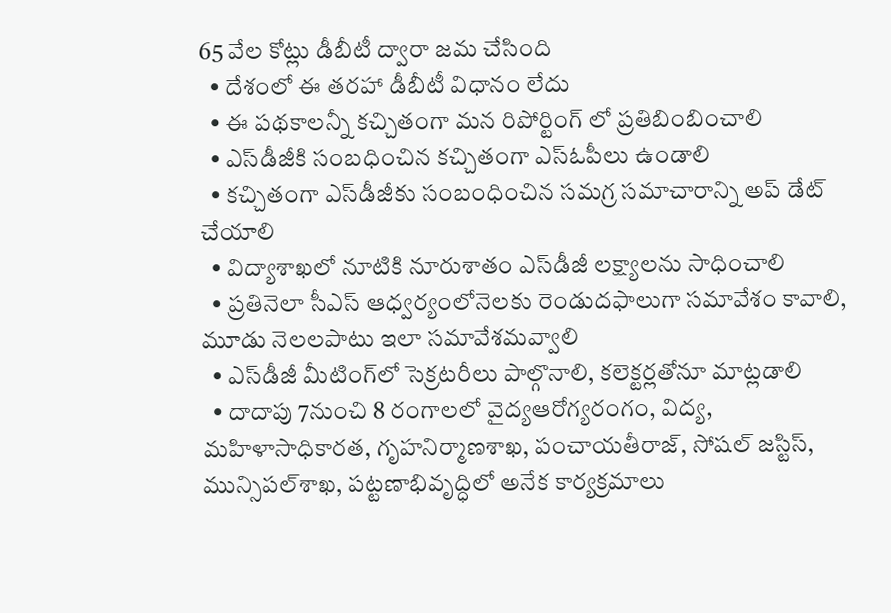65 వేల కోట్లు డీబీటీ ద్వారా జమ చేసింది
  • దేశంలో ఈ తరహా డీబీటీ విధానం లేదు
  • ఈ పథకాలన్నీ కచ్చితంగా మన రిపోర్టింగ్ లో ప్రతిబింబించాలి
  • ఎస్‌డీజీకి సంబధించిన కచ్చితంగా ఎస్‌ఓపీలు ఉండాలి
  • కచ్చితంగా ఎస్‌డీజీకు సంబంధించిన సమగ్ర సమాచారాన్ని అప్‌ డేట్‌ చేయాలి
  • విద్యాశాఖలో నూటికి నూరుశాతం ఎస్‌డీజీ లక్ష్యాలను సాధించాలి
  • ప్రతినెలా సీఎస్‌ ఆధ్వర్యంలోనెలకు రెండుదఫాలుగా సమావేశం కావాలి, మూడు నెలలపాటు ఇలా సమావేశమవ్వాలి
  • ఎస్‌డీజీ మీటింగ్‌లో సెక్రటరీలు పాల్గొనాలి, కలెక్టర్లతోనూ మాట్లడాలి
  • దాదాపు 7నుంచి 8 రంగాలలో వైద్యఆరోగ్యరంగం, విద్య, మహిళాసాధికారత, గృహనిర్మాణశాఖ, పంచాయతీరాజ్, సోషల్‌ జస్టిస్, మున్సిపల్‌శాఖ, పట్టణాభివృద్ధిలో అనేక కార్యక్రమాలు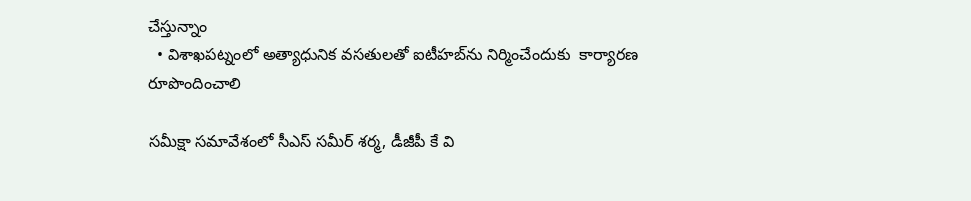చేస్తున్నాం
  • విశాఖపట్నంలో అత్యాధునిక వసతులతో ఐటీహబ్‌ను నిర్మించేందుకు  కార్యారణ రూపొందించాలి

సమీక్షా సమావేశంలో సీఎస్‌ సమీర్‌ శర్మ, డీజీపీ కే వి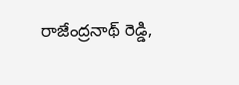రాజేంద్రనాథ్‌ రెడ్డి,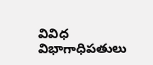వివిధ విభాగాధిపతులు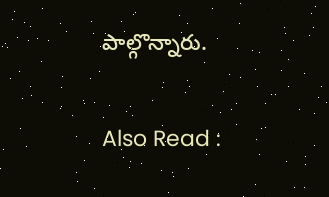పాల్గొన్నారు.

Also Read :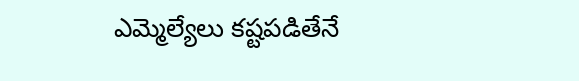ఎమ్మెల్యేలు కష్టపడితేనే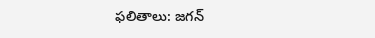ఫలితాలు: జగన్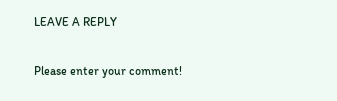LEAVE A REPLY

Please enter your comment!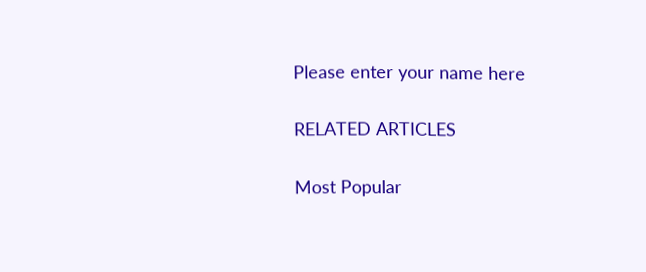Please enter your name here

RELATED ARTICLES

Most Popular